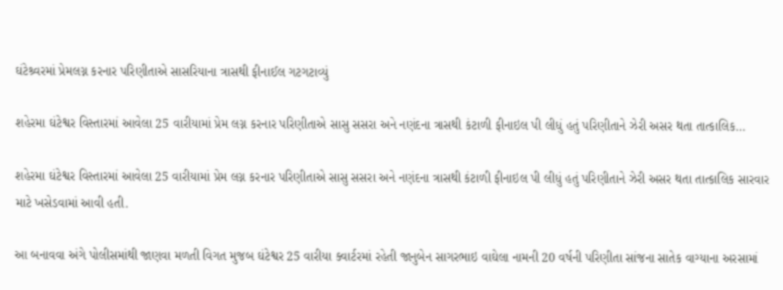ઘંટેશ્ર્વરમાં પ્રેમલગ્ન કરનાર પરિણીતાએ સાસરિયાના ત્રાસથી ફીનાઈલ ગટગટાવ્યું

શહેરમા ઘંટેશ્વર વિસ્તારમાં આવેલા 25 વારીયામાં પ્રેમ લગ્ન કરનાર પરિણીતાએ સાસુ સસરા અને નણંદના ત્રાસથી કંટાળી ફીનાઇલ પી લીધું હતું પરિણીતાને ઝેરી અસર થતા તાત્કાલિક…

શહેરમા ઘંટેશ્વર વિસ્તારમાં આવેલા 25 વારીયામાં પ્રેમ લગ્ન કરનાર પરિણીતાએ સાસુ સસરા અને નણંદના ત્રાસથી કંટાળી ફીનાઇલ પી લીધું હતું પરિણીતાને ઝેરી અસર થતા તાત્કાલિક સારવાર માટે ખસેડવામાં આવી હતી.

આ બનાવવા અંગે પોલીસમાંથી જાણવા મળતી વિગત મુજબ ઘંટેશ્વર 25 વારીયા ક્વાર્ટરમાં રહેતી જાનુબેન સાગરભાઇ વાઘેલા નામની 20 વર્ષની પરિણીતા સાંજના સાતેક વાગ્યાના અરસામાં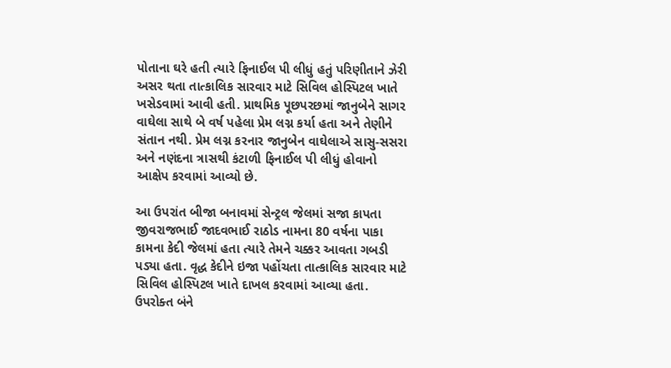પોતાના ઘરે હતી ત્યારે ફિનાઈલ પી લીધું હતું પરિણીતાને ઝેરી અસર થતા તાત્કાલિક સારવાર માટે સિવિલ હોસ્પિટલ ખાતે ખસેડવામાં આવી હતી. પ્રાથમિક પૂછપરછમાં જાનુબેને સાગર વાઘેલા સાથે બે વર્ષ પહેલા પ્રેમ લગ્ન કર્યા હતા અને તેણીને સંતાન નથી. પ્રેમ લગ્ન કરનાર જાનુબેન વાઘેલાએ સાસુ-સસરા અને નણંદના ત્રાસથી કંટાળી ફિનાઈલ પી લીધું હોવાનો આક્ષેપ કરવામાં આવ્યો છે.

આ ઉપરાંત બીજા બનાવમાં સેન્ટ્રલ જેલમાં સજા કાપતા જીવરાજભાઈ જાદવભાઈ રાઠોડ નામના 80 વર્ષના પાકા કામના કેદી જેલમાં હતા ત્યારે તેમને ચક્કર આવતા ગબડી પડ્યા હતા. વૃદ્ધ કેદીને ઇજા પહોંચતા તાત્કાલિક સારવાર માટે સિવિલ હોસ્પિટલ ખાતે દાખલ કરવામાં આવ્યા હતા. ઉપરોક્ત બંને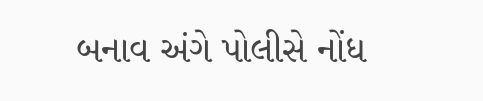બનાવ અંગે પોલીસે નોંધ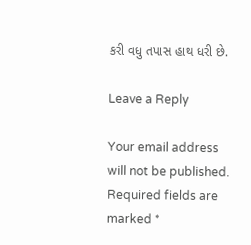કરી વધુ તપાસ હાથ ધરી છે.

Leave a Reply

Your email address will not be published. Required fields are marked *